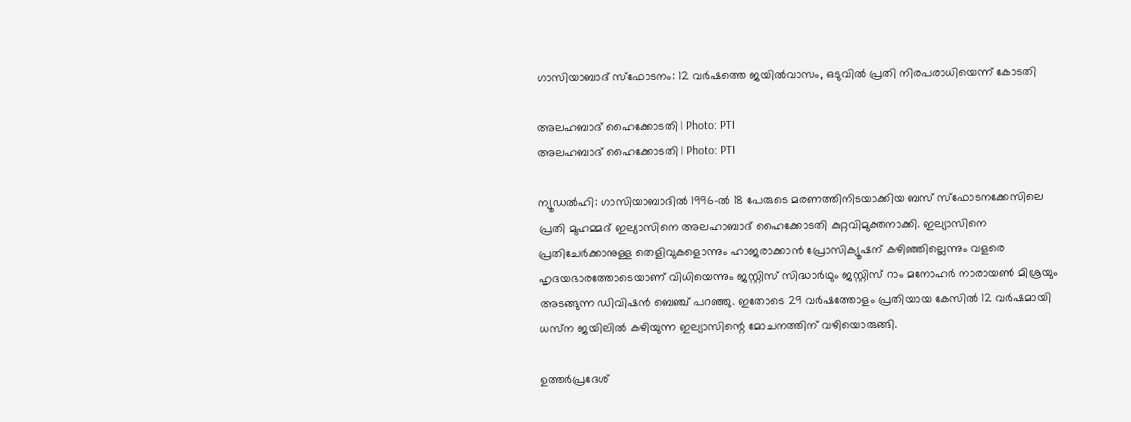ഗാസിയാബാദ് സ്‌ഫോടനം: 12 വർഷത്തെ ജയിൽവാസം, ഒടുവിൽ പ്രതി നിരപരാധിയെന്ന് കോടതി

അലഹബാദ് ഹൈക്കോടതി | Photo: PTI
അലഹബാദ് ഹൈക്കോടതി | Photo: PTI

ന്യൂഡൽഹി: ഗാസിയാബാദിൽ 1996-ൽ 18 പേരുടെ മരണത്തിനിടയാക്കിയ ബസ് സ്‌ഫോടനക്കേസിലെ പ്രതി മുഹമ്മദ് ഇല്യാസിനെ അലഹാബാദ് ഹൈക്കോടതി കുറ്റവിമുക്തനാക്കി. ഇല്യാസിനെ പ്രതിചേർക്കാനുള്ള തെളിവുകളൊന്നും ഹാജരാക്കാൻ പ്രോസിക്യൂഷന് കഴിഞ്ഞില്ലെന്നും വളരെ ഹൃദയഭാരത്തോടെയാണ് വിധിയെന്നും ജസ്റ്റിസ് സിദ്ധാർഥും ജസ്റ്റിസ് റാം മനോഹർ നാരായൺ മിശ്രയും അടങ്ങുന്ന ഡിവിഷൻ ബെഞ്ച് പറഞ്ഞു. ഇതോടെ 29 വർഷത്തോളം പ്രതിയായ കേസിൽ 12 വർഷമായി ധസ്‌ന ജയിലിൽ കഴിയുന്ന ഇല്യാസിന്റെ മോചനത്തിന് വഴിയൊരുങ്ങി.

ഉത്തർപ്രദേശ്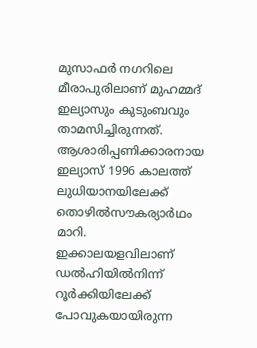മുസാഫർ നഗറിലെ മീരാപുരിലാണ് മുഹമ്മദ് ഇല്യാസും കുടുംബവും താമസിച്ചിരുന്നത്. ആശാരിപ്പണിക്കാരനായ ഇല്യാസ് 1996 കാലത്ത് ലുധിയാനയിലേക്ക് തൊഴിൽസൗകര്യാർഥം മാറി. ഇക്കാലയളവിലാണ് ഡൽഹിയിൽനിന്ന് റൂർക്കിയിലേക്ക് പോവുകയായിരുന്ന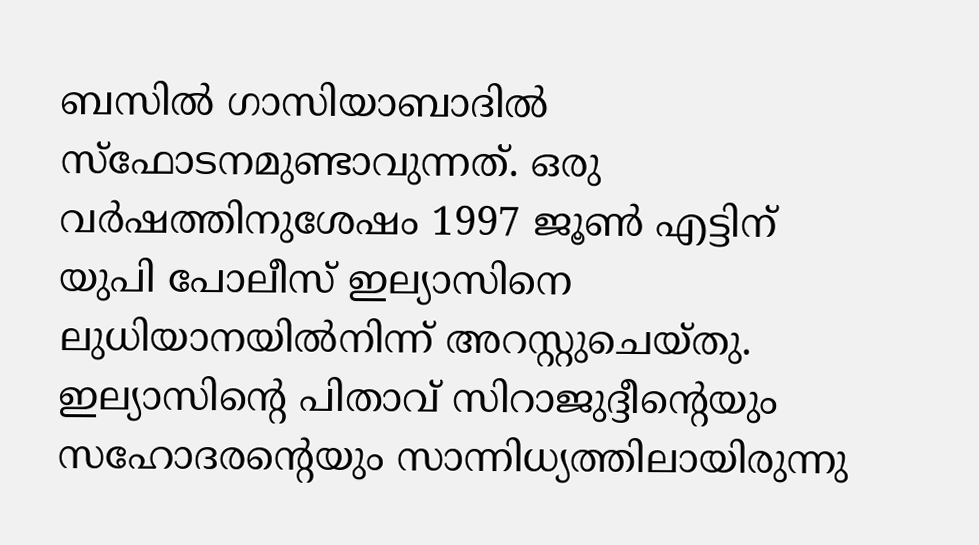ബസിൽ ഗാസിയാബാദിൽ സ്‌ഫോടനമുണ്ടാവുന്നത്. ഒരു വർഷത്തിനുശേഷം 1997 ജൂൺ എട്ടിന് യുപി പോലീസ് ഇല്യാസിനെ ലുധിയാനയിൽനിന്ന് അറസ്റ്റുചെയ്തു. ഇല്യാസിന്റെ പിതാവ് സിറാജുദ്ദീന്റെയും സഹോദരന്റെയും സാന്നിധ്യത്തിലായിരുന്നു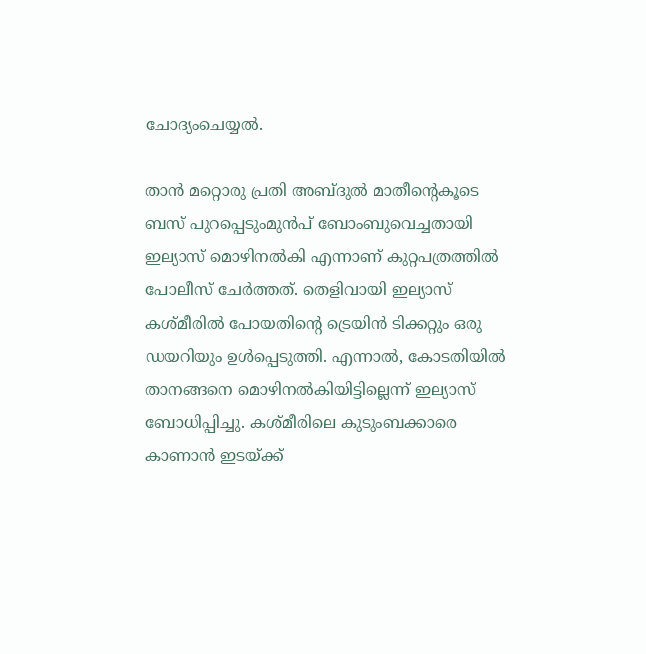ചോദ്യംചെയ്യൽ.

താൻ മറ്റൊരു പ്രതി അബ്ദുൽ മാതീന്റെകൂടെ ബസ് പുറപ്പെടുംമുൻപ്‌ ബോംബുവെച്ചതായി ഇല്യാസ് മൊഴിനൽകി എന്നാണ് കുറ്റപത്രത്തിൽ പോലീസ് ചേർത്തത്. തെളിവായി ഇല്യാസ് കശ്മീരിൽ പോയതിന്റെ ട്രെയിൻ ടിക്കറ്റും ഒരു ഡയറിയും ഉൾപ്പെടുത്തി. എന്നാൽ, കോടതിയിൽ താനങ്ങനെ മൊഴിനൽകിയിട്ടില്ലെന്ന് ഇല്യാസ് ബോധിപ്പിച്ചു. കശ്മീരിലെ കുടുംബക്കാരെ കാണാൻ ഇടയ്ക്ക്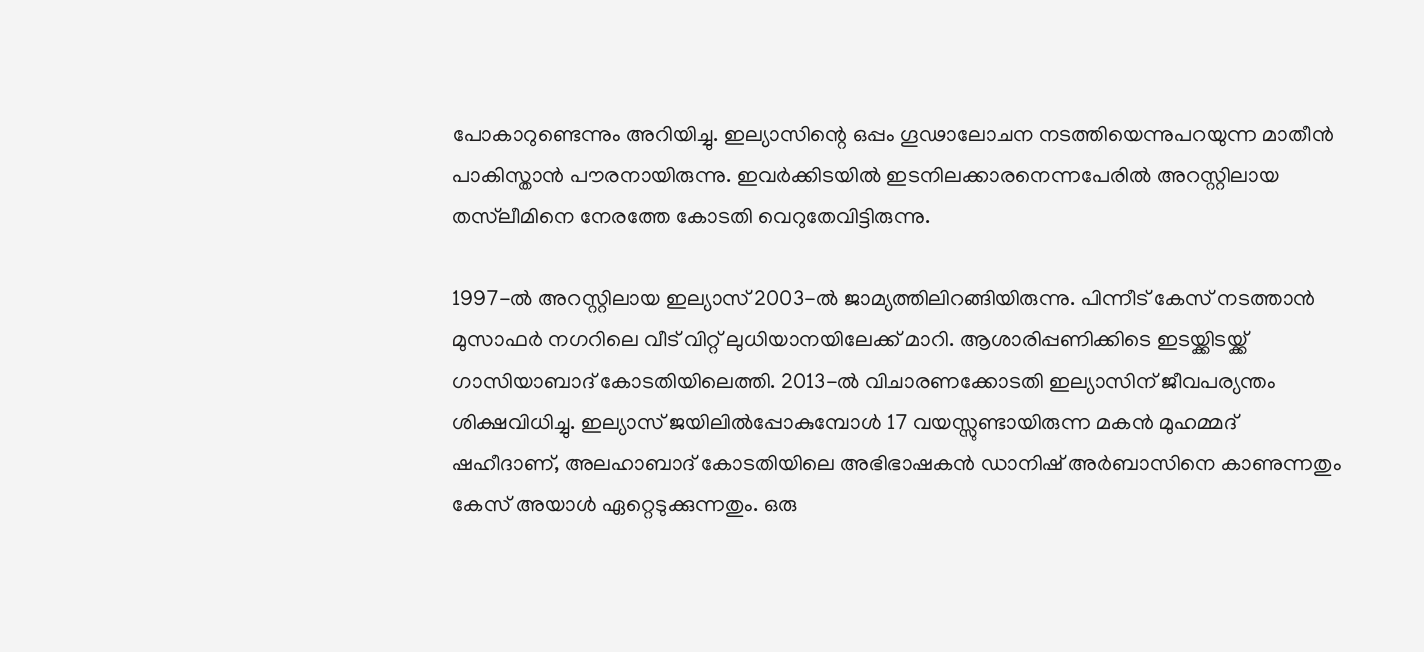പോകാറുണ്ടെന്നും അറിയിച്ചു. ഇല്യാസിന്റെ ഒപ്പം ഗൂഢാലോചന നടത്തിയെന്നുപറയുന്ന മാതീൻ പാകിസ്താൻ പൗരനായിരുന്നു. ഇവർക്കിടയിൽ ഇടനിലക്കാരനെന്നപേരിൽ അറസ്റ്റിലായ തസ്‌ലീമിനെ നേരത്തേ കോടതി വെറുതേവിട്ടിരുന്നു.

1997-ൽ അറസ്റ്റിലായ ഇല്യാസ് 2003-ൽ ജാമ്യത്തിലിറങ്ങിയിരുന്നു. പിന്നീട് കേസ് നടത്താൻ മുസാഫർ നഗറിലെ വീട് വിറ്റ് ലുധിയാനയിലേക്ക് മാറി. ആശാരിപ്പണിക്കിടെ ഇടയ്ക്കിടയ്ക്ക് ഗാസിയാബാദ് കോടതിയിലെത്തി. 2013-ൽ വിചാരണക്കോടതി ഇല്യാസിന് ജീവപര്യന്തം ശിക്ഷവിധിച്ചു. ഇല്യാസ് ജയിലിൽപ്പോകുമ്പോൾ 17 വയസ്സുണ്ടായിരുന്ന മകൻ മുഹമ്മദ് ഷഹീദാണ്, അലഹാബാദ് കോടതിയിലെ അഭിഭാഷകൻ ഡാനിഷ് അർബാസിനെ കാണുന്നതും കേസ് അയാൾ ഏറ്റെടുക്കുന്നതും. ഒരു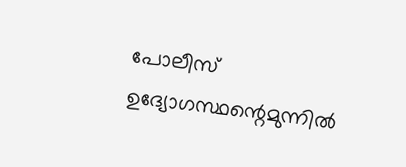പോലീസ് ഉദ്യോഗസ്ഥന്റെമുന്നിൽ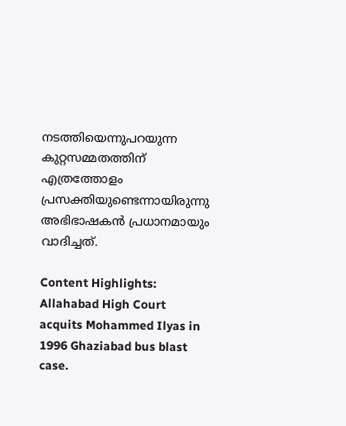നടത്തിയെന്നുപറയുന്ന കുറ്റസമ്മതത്തിന് എത്രത്തോളം പ്രസക്തിയുണ്ടെന്നായിരുന്നു അഭിഭാഷകൻ പ്രധാനമായും വാദിച്ചത്.

Content Highlights: Allahabad High Court acquits Mohammed Ilyas in 1996 Ghaziabad bus blast case.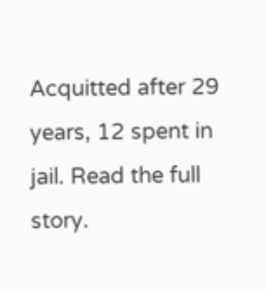Acquitted after 29 years, 12 spent in jail. Read the full story.